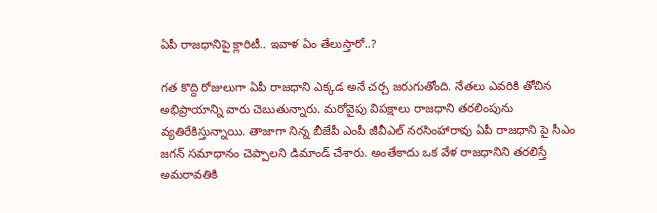ఏపీ రాజధానిపై క్లారిటీ.. ఇవాళ ఏం తేలుస్తారో..?

గత కొద్ది రోజులుగా ఏపీ రాజధాని ఎక్కడ అనే చర్చ జరుగుతోంది. నేతలు ఎవరికి తోచిన అభిప్రాయాన్ని వారు చెబుతున్నారు. మరోవైపు విపక్షాలు రాజధాని తరలింపును వ్యతిరేకిస్తున్నాయి. తాజాగా నిన్న బీజేపీ ఎంపీ జీవీఎల్ నరసింహారావు ఏపీ రాజధాని పై సీఎం జగన్ సమాధానం చెప్పాలని డిమాండ్ చేశారు. అంతేకాదు ఒక వేళ రాజధానిని తరలిస్తే అమరావతికి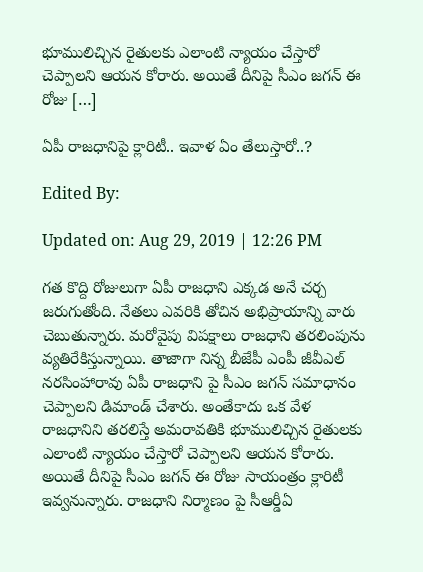భూములిచ్చిన రైతులకు ఎలాంటి న్యాయం చేస్తారో చెప్పాలని ఆయన కోరారు. అయితే దీనిపై సీఎం జగన్ ఈ రోజు […]

ఏపీ రాజధానిపై క్లారిటీ.. ఇవాళ ఏం తేలుస్తారో..?

Edited By:

Updated on: Aug 29, 2019 | 12:26 PM

గత కొద్ది రోజులుగా ఏపీ రాజధాని ఎక్కడ అనే చర్చ జరుగుతోంది. నేతలు ఎవరికి తోచిన అభిప్రాయాన్ని వారు చెబుతున్నారు. మరోవైపు విపక్షాలు రాజధాని తరలింపును వ్యతిరేకిస్తున్నాయి. తాజాగా నిన్న బీజేపీ ఎంపీ జీవీఎల్ నరసింహారావు ఏపీ రాజధాని పై సీఎం జగన్ సమాధానం చెప్పాలని డిమాండ్ చేశారు. అంతేకాదు ఒక వేళ రాజధానిని తరలిస్తే అమరావతికి భూములిచ్చిన రైతులకు ఎలాంటి న్యాయం చేస్తారో చెప్పాలని ఆయన కోరారు. అయితే దీనిపై సీఎం జగన్ ఈ రోజు సాయంత్రం క్లారిటీ ఇవ్వనున్నారు. రాజధాని నిర్మాణం పై సీఆర్డీఏ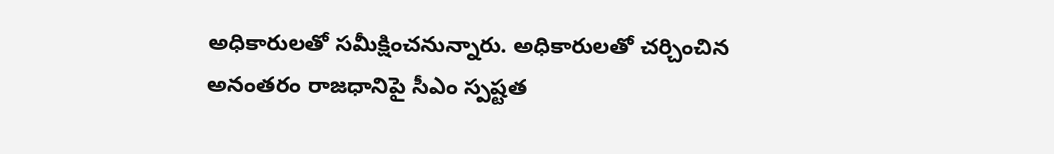అధికారులతో సమీక్షించనున్నారు. అధికారులతో చర్చించిన అనంతరం రాజధానిపై సీఎం స్పష్టత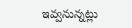ఇవ్వనున్నట్లు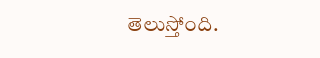తెలుస్తోంది.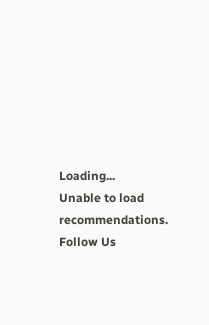Loading...
Unable to load recommendations.
Follow Us